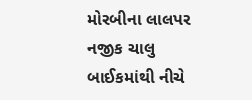મોરબીના લાલપર નજીક ચાલુ બાઈકમાંથી નીચે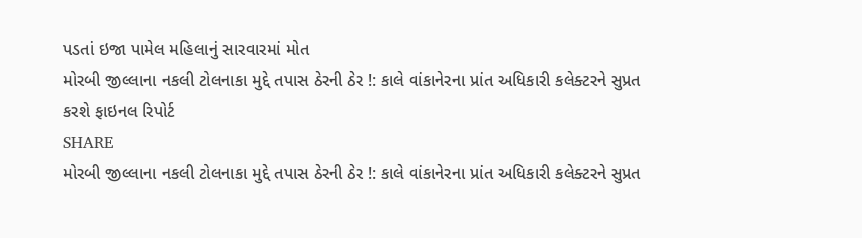પડતાં ઇજા પામેલ મહિલાનું સારવારમાં મોત
મોરબી જીલ્લાના નકલી ટોલનાકા મુદ્દે તપાસ ઠેરની ઠેર !: કાલે વાંકાનેરના પ્રાંત અધિકારી કલેક્ટરને સુપ્રત કરશે ફાઇનલ રિપોર્ટ
SHARE
મોરબી જીલ્લાના નકલી ટોલનાકા મુદ્દે તપાસ ઠેરની ઠેર !: કાલે વાંકાનેરના પ્રાંત અધિકારી કલેક્ટરને સુપ્રત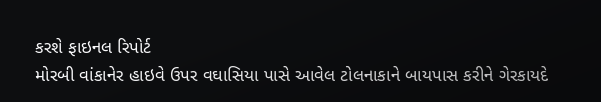કરશે ફાઇનલ રિપોર્ટ
મોરબી વાંકાનેર હાઇવે ઉપર વઘાસિયા પાસે આવેલ ટોલનાકાને બાયપાસ કરીને ગેરકાયદે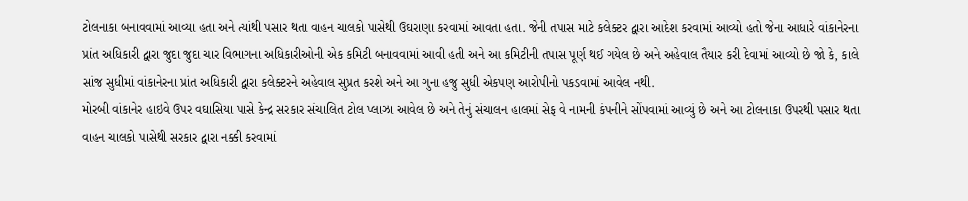ટોલનાકા બનાવવામાં આવ્યા હતા અને ત્યાંથી પસાર થતા વાહન ચાલકો પાસેથી ઉઘરાણા કરવામાં આવતા હતા. જેની તપાસ માટે કલેક્ટર દ્વારા આદેશ કરવામાં આવ્યો હતો જેના આધારે વાંકાનેરના પ્રાંત અધિકારી દ્વારા જુદા જુદા ચાર વિભાગના અધિકારીઓની એક કમિટી બનાવવામાં આવી હતી અને આ કમિટીની તપાસ પૂર્ણ થઈ ગયેલ છે અને અહેવાલ તૈયાર કરી દેવામાં આવ્યો છે જો કે, કાલે સાંજ સુધીમાં વાંકાનેરના પ્રાંત અધિકારી દ્વારા કલેક્ટરને અહેવાલ સુપ્રત કરશે અને આ ગુના હજુ સુધી એકપણ આરોપીનો પકડવામાં આવેલ નથી.
મોરબી વાંકાનેર હાઇવે ઉપર વઘાસિયા પાસે કેન્દ્ર સરકાર સંચાલિત ટોલ પ્લાઝા આવેલ છે અને તેનું સંચાલન હાલમાં સેફ વે નામની કંપનીને સોંપવામાં આવ્યું છે અને આ ટોલનાકા ઉપરથી પસાર થતા વાહન ચાલકો પાસેથી સરકાર દ્વારા નક્કી કરવામાં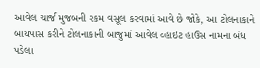આવેલ ચાર્જ મુજબની રકમ વસૂલ કરવામાં આવે છે જોકે, આ ટોલનાકાને બાયપાસ કરીને ટોલનાકાની બાજુમાં આવેલ વ્હાઇટ હાઉસ નામના બંધ પડેલા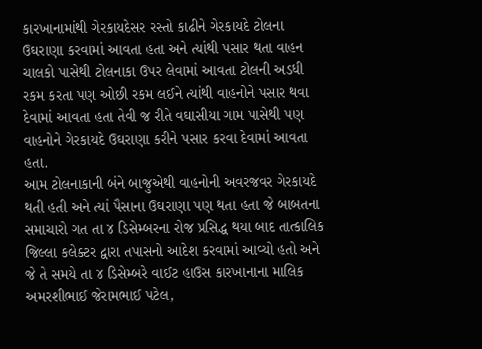કારખાનામાંથી ગેરકાયદેસર રસ્તો કાઢીને ગેરકાયદે ટોલના ઉઘરાણા કરવામાં આવતા હતા અને ત્યાંથી પસાર થતા વાહન ચાલકો પાસેથી ટોલનાકા ઉપર લેવામાં આવતા ટોલની અડધી રકમ કરતા પણ ઓછી રકમ લઈને ત્યાંથી વાહનોને પસાર થવા દેવામાં આવતા હતા તેવી જ રીતે વઘાસીયા ગામ પાસેથી પણ વાહનોને ગેરકાયદે ઉઘરાણા કરીને પસાર કરવા દેવામાં આવતા હતા.
આમ ટોલનાકાની બંને બાજુએથી વાહનોની અવરજવર ગેરકાયદે થતી હતી અને ત્યાં પૈસાના ઉઘરાણા પણ થતા હતા જે બાબતના સમાચારો ગત તા ૪ ડિસેમ્બરના રોજ પ્રસિદ્ધ થયા બાદ તાત્કાલિક જિલ્લા કલેક્ટર દ્વારા તપાસનો આદેશ કરવામાં આવ્યો હતો અને જે તે સમયે તા ૪ ડિસેમ્બરે વાઈટ હાઉસ કારખાનાના માલિક અમરશીભાઈ જેરામભાઈ પટેલ,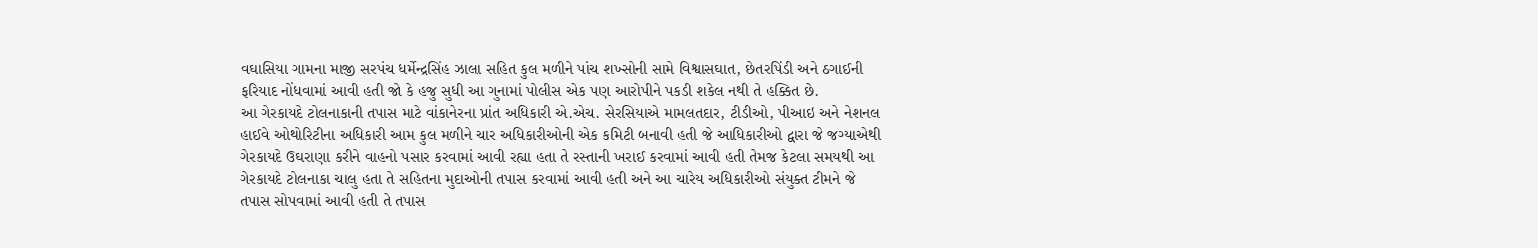વઘાસિયા ગામના માજી સરપંચ ધર્મેન્દ્રસિંહ ઝાલા સહિત કુલ મળીને પાંચ શખ્સોની સામે વિશ્વાસઘાત, છેતરપિંડી અને ઠગાઈની ફરિયાદ નોંધવામાં આવી હતી જો કે હજુ સુધી આ ગુનામાં પોલીસ એક પણ આરોપીને પકડી શકેલ નથી તે હક્કિત છે.
આ ગેરકાયદે ટોલનાકાની તપાસ માટે વાંકાનેરના પ્રાંત અધિકારી એ.એચ. સેરસિયાએ મામલતદાર, ટીડીઓ, પીઆઇ અને નેશનલ હાઈવે ઓથોરિટીના અધિકારી આમ કુલ મળીને ચાર અધિકારીઓની એક કમિટી બનાવી હતી જે આધિકારીઓ દ્વારા જે જગ્યાએથી ગેરકાયદે ઉઘરાણા કરીને વાહનો પસાર કરવામાં આવી રહ્યા હતા તે રસ્તાની ખરાઈ કરવામાં આવી હતી તેમજ કેટલા સમયથી આ ગેરકાયદે ટોલનાકા ચાલુ હતા તે સહિતના મુદાઓની તપાસ કરવામાં આવી હતી અને આ ચારેય અધિકારીઓ સંયુક્ત ટીમને જે તપાસ સોપવામાં આવી હતી તે તપાસ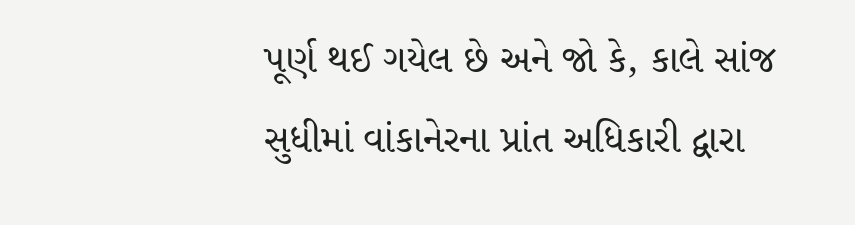પૂર્ણ થઈ ગયેલ છે અને જો કે, કાલે સાંજ સુધીમાં વાંકાનેરના પ્રાંત અધિકારી દ્વારા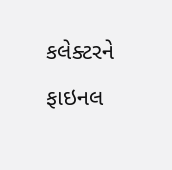કલેક્ટરને ફાઇનલ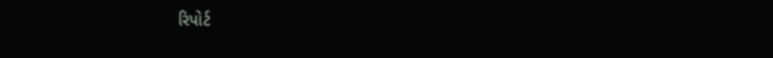રિપોર્ટ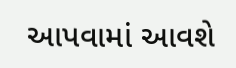આપવામાં આવશે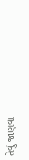તેવું જાણવા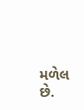મળેલ છે.